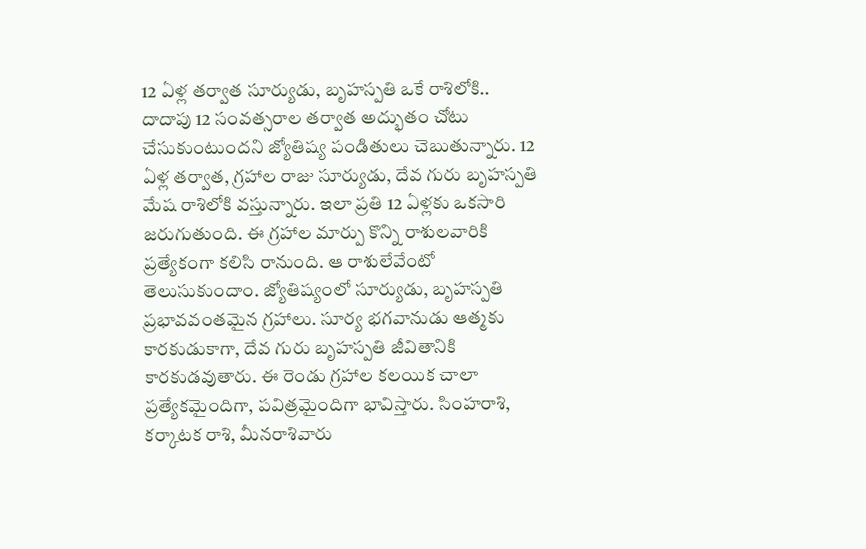12 ఏళ్ల తర్వాత సూర్యుడు, బృహస్పతి ఒకే రాశిలోకి..
దాదాపు 12 సంవత్సరాల తర్వాత అద్భుతం చోటు చేసుకుంటుందని జ్యోతిష్య పండితులు చెబుతున్నారు. 12 ఏళ్ల తర్వాత, గ్రహాల రాజు సూర్యుడు, దేవ గురు బృహస్పతి మేష రాశిలోకి వస్తున్నారు. ఇలా ప్రతి 12 ఏళ్లకు ఒకసారి జరుగుతుంది. ఈ గ్రహాల మార్పు కొన్ని రాశులవారికి ప్రత్యేకంగా కలిసి రానుంది. ఆ రాశులేవేంటో తెలుసుకుందాం. జ్యోతిష్యంలో సూర్యుడు, బృహస్పతి ప్రభావవంతమైన గ్రహాలు. సూర్య భగవానుడు ఆత్మకు కారకుడుకాగా, దేవ గురు బృహస్పతి జీవితానికి కారకుడవుతారు. ఈ రెండు గ్రహాల కలయిక చాలా ప్రత్యేకమైందిగా, పవిత్రమైందిగా భావిస్తారు. సింహరాశి, కర్కాటక రాశి, మీనరాశివారు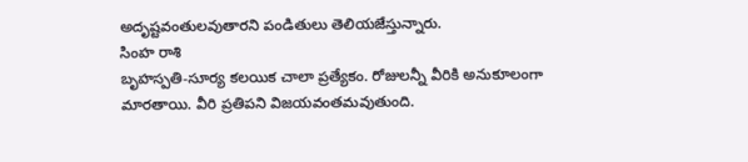అదృష్టవంతులవుతారని పండితులు తెలియజేస్తున్నారు.
సింహ రాశి
బృహస్పతి-సూర్య కలయిక చాలా ప్రత్యేకం. రోజులన్నీ వీరికి అనుకూలంగా మారతాయి. వీరి ప్రతిపని విజయవంతమవుతుంది.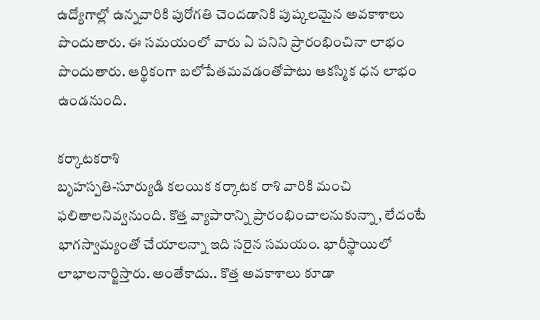ఉద్యోగాల్లో ఉన్నవారికి పురోగతి చెందడానికి పుష్కలమైన అవకాశాలు పొందుతారు. ఈ సమయంలో వారు ఏ పనిని ప్రారంభించినా లాభం పొందుతారు. ఆర్థికంగా బలోపేతమవడంతోపాటు ఆకస్మిక ధన లాభం ఉండనుంది.

కర్కాటకరాశి
బృహస్పతి-సూర్యుడి కలయిక కర్కాటక రాశి వారికి మంచి ఫలితాలనివ్వనుంది. కొత్త వ్యాపారాన్ని ప్రారంభించాలనుకున్నా, లేదంటే భాగస్వామ్యంతో చేయాలన్నా ఇది సరైన సమయం. భారీస్థాయిలో లాభాలనార్జిస్తారు. అంతేకాదు.. కొత్త అవకాశాలు కూడా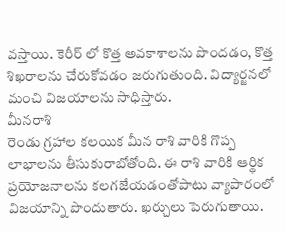వస్తాయి. కెరీర్ లో కొత్త అవకాశాలను పొందడం, కొత్త శిఖరాలను చేరుకోవడం జరుగుతుంది. విద్యార్జనలో మంచి విజయాలను సాధిస్తారు.
మీనరాశి
రెండు గ్రహాల కలయిక మీన రాశి వారికి గొప్ప లాభాలను తీసుకురాబోతోంది. ఈ రాశి వారికి ఆర్థిక ప్రయోజనాలను కలగజేయడంతోపాటు వ్యాపారంలో విజయాన్ని పొందుతారు. ఖర్చులు పెరుగుతాయి.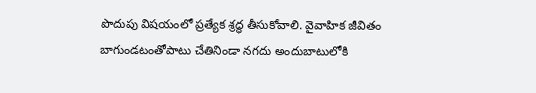పొదుపు విషయంలో ప్రత్యేక శ్రద్ధ తీసుకోవాలి. వైవాహిక జీవితం బాగుండటంతోపాటు చేతినిండా నగదు అందుబాటులోకి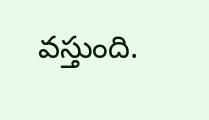వస్తుంది.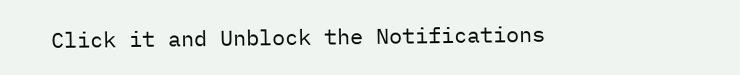Click it and Unblock the Notifications